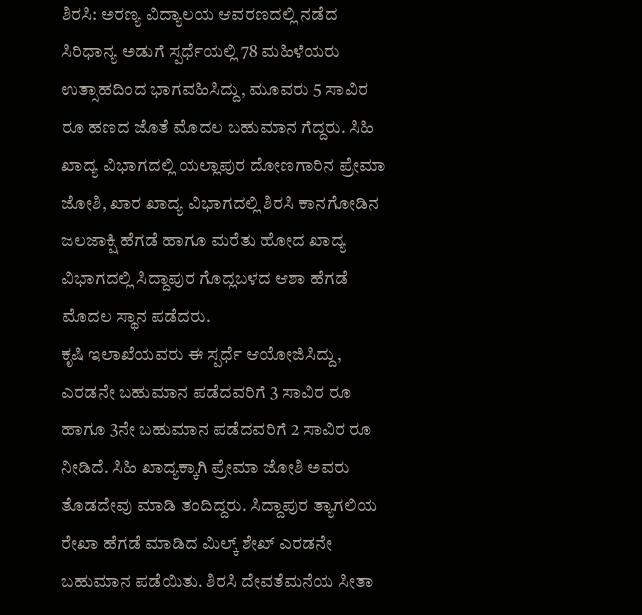ಶಿರಸಿ: ಅರಣ್ಯ ವಿದ್ಯಾಲಯ ಆವರಣದಲ್ಲಿ ನಡೆದ ಸಿರಿಧಾನ್ಯ ಅಡುಗೆ ಸ್ಪರ್ಧೆಯಲ್ಲಿ 78 ಮಹಿಳೆಯರು ಉತ್ಸಾಹದಿಂದ ಭಾಗವಹಿಸಿದ್ದು, ಮೂವರು 5 ಸಾವಿರ ರೂ ಹಣದ ಜೊತೆ ಮೊದಲ ಬಹುಮಾನ ಗೆದ್ದರು. ಸಿಹಿ ಖಾದ್ಯ ವಿಭಾಗದಲ್ಲಿ ಯಲ್ಲಾಪುರ ದೋಣಗಾರಿನ ಪ್ರೇಮಾ ಜೋಶಿ, ಖಾರ ಖಾದ್ಯ ವಿಭಾಗದಲ್ಲಿ ಶಿರಸಿ ಕಾನಗೋಡಿನ ಜಲಜಾಕ್ಷಿ ಹೆಗಡೆ ಹಾಗೂ ಮರೆತು ಹೋದ ಖಾದ್ಯ ವಿಭಾಗದಲ್ಲಿ ಸಿದ್ದಾಪುರ ಗೊದ್ಲಬಳದ ಆಶಾ ಹೆಗಡೆ ಮೊದಲ ಸ್ಥಾನ ಪಡೆದರು.
ಕೃಷಿ ಇಲಾಖೆಯವರು ಈ ಸ್ಪರ್ಧೆ ಆಯೋಜಿಸಿದ್ದು, ಎರಡನೇ ಬಹುಮಾನ ಪಡೆದವರಿಗೆ 3 ಸಾವಿರ ರೂ ಹಾಗೂ 3ನೇ ಬಹುಮಾನ ಪಡೆದವರಿಗೆ 2 ಸಾವಿರ ರೂ ನೀಡಿದೆ. ಸಿಹಿ ಖಾದ್ಯಕ್ಕಾಗಿ ಪ್ರೇಮಾ ಜೋಶಿ ಅವರು ತೊಡದೇವು ಮಾಡಿ ತಂದಿದ್ದರು. ಸಿದ್ದಾಪುರ ತ್ಯಾಗಲಿಯ ರೇಖಾ ಹೆಗಡೆ ಮಾಡಿದ ಮಿಲ್ಕ್ ಶೇಖ್ ಎರಡನೇ ಬಹುಮಾನ ಪಡೆಯಿತು. ಶಿರಸಿ ದೇವತೆಮನೆಯ ಸೀತಾ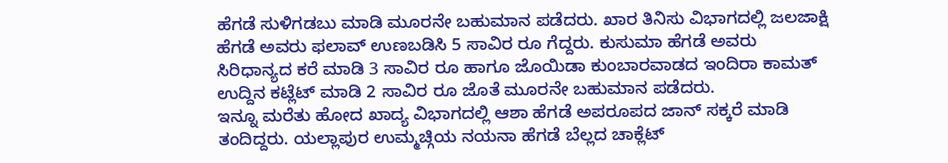ಹೆಗಡೆ ಸುಳಿಗಡಬು ಮಾಡಿ ಮೂರನೇ ಬಹುಮಾನ ಪಡೆದರು. ಖಾರ ತಿನಿಸು ವಿಭಾಗದಲ್ಲಿ ಜಲಜಾಕ್ಷಿ ಹೆಗಡೆ ಅವರು ಫಲಾವ್ ಉಣಬಡಿಸಿ 5 ಸಾವಿರ ರೂ ಗೆದ್ದರು. ಕುಸುಮಾ ಹೆಗಡೆ ಅವರು ಸಿರಿಧಾನ್ಯದ ಕರೆ ಮಾಡಿ 3 ಸಾವಿರ ರೂ ಹಾಗೂ ಜೊಯಿಡಾ ಕುಂಬಾರವಾಡದ ಇಂದಿರಾ ಕಾಮತ್ ಉದ್ದಿನ ಕಟ್ಲೆಟ್ ಮಾಡಿ 2 ಸಾವಿರ ರೂ ಜೊತೆ ಮೂರನೇ ಬಹುಮಾನ ಪಡೆದರು.
ಇನ್ನೂ ಮರೆತು ಹೋದ ಖಾದ್ಯ ವಿಭಾಗದಲ್ಲಿ ಆಶಾ ಹೆಗಡೆ ಅಪರೂಪದ ಜಾನ್ ಸಕ್ಕರೆ ಮಾಡಿ ತಂದಿದ್ದರು. ಯಲ್ಲಾಪುರ ಉಮ್ಮಚ್ಗಿಯ ನಯನಾ ಹೆಗಡೆ ಬೆಲ್ಲದ ಚಾಕ್ಲೆಟ್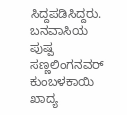ಸಿದ್ದಪಡಿಸಿದ್ದರು. ಬನವಾಸಿಯ ಪುಷ್ಪ ಸಣ್ಣಲಿಂಗನವರ್ ಕುಂಬಳಕಾಯಿ ಖಾದ್ಯ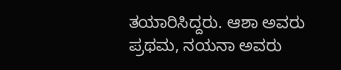ತಯಾರಿಸಿದ್ದರು. ಆಶಾ ಅವರು ಪ್ರಥಮ, ನಯನಾ ಅವರು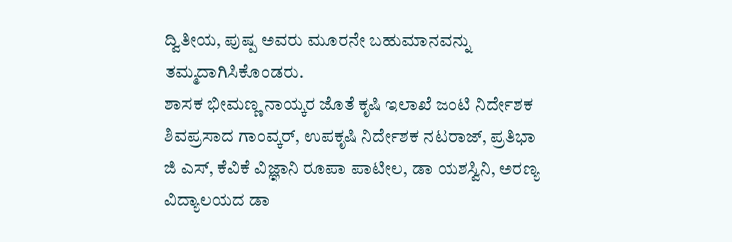ದ್ವಿತೀಯ, ಪುಷ್ಪ ಅವರು ಮೂರನೇ ಬಹುಮಾನವನ್ನು ತಮ್ಮದಾಗಿಸಿಕೊಂಡರು.
ಶಾಸಕ ಭೀಮಣ್ಣ ನಾಯ್ಕರ ಜೊತೆ ಕೃಷಿ ಇಲಾಖೆ ಜಂಟಿ ನಿರ್ದೇಶಕ ಶಿವಪ್ರಸಾದ ಗಾಂವ್ಕರ್, ಉಪಕೃಷಿ ನಿರ್ದೇಶಕ ನಟರಾಜ್, ಪ್ರತಿಭಾ ಜಿ ಎಸ್, ಕೆವಿಕೆ ವಿಜ್ಞಾನಿ ರೂಪಾ ಪಾಟೀಲ, ಡಾ ಯಶಸ್ವಿನಿ, ಅರಣ್ಯ ವಿದ್ಯಾಲಯದ ಡಾ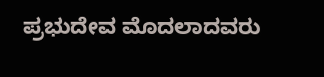ಪ್ರಭುದೇವ ಮೊದಲಾದವರು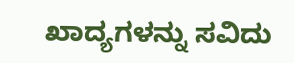ಖಾದ್ಯಗಳನ್ನು ಸವಿದು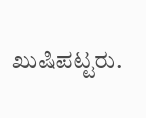ಖುಷಿಪಟ್ಟರು.